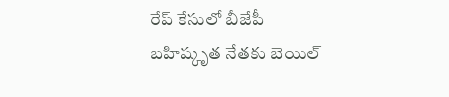రేప్ కేసులో బీజేపీ బహిష్కృత నేతకు బెయిల్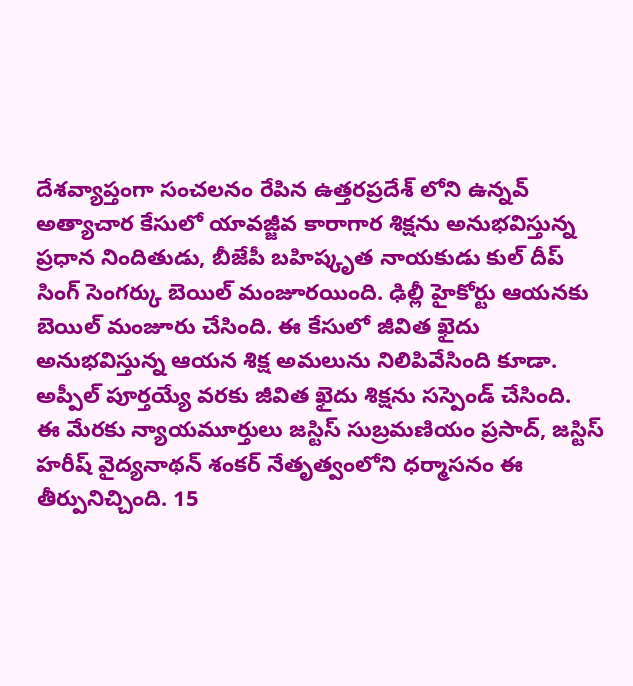దేశవ్యాప్తంగా సంచలనం రేపిన ఉత్తరప్రదేశ్ లోని ఉన్నవ్ అత్యాచార కేసులో యావజ్జీవ కారాగార శిక్షను అనుభవిస్తున్న ప్రధాన నిందితుడు, బీజేపీ బహిష్కృత నాయకుడు కుల్ దీప్ సింగ్ సెంగర్కు బెయిల్ మంజూరయింది. ఢిల్లీ హైకోర్టు ఆయనకు బెయిల్ మంజూరు చేసింది. ఈ కేసులో జీవిత ఖైదు అనుభవిస్తున్న ఆయన శిక్ష అమలును నిలిపివేసింది కూడా. అప్పీల్ పూర్తయ్యే వరకు జీవిత ఖైదు శిక్షను సస్పెండ్ చేసింది.
ఈ మేరకు న్యాయమూర్తులు జస్టిస్ సుబ్రమణియం ప్రసాద్, జస్టిస్ హరీష్ వైద్యనాథన్ శంకర్ నేతృత్వంలోని ధర్మాసనం ఈ తీర్పునిచ్చింది. 15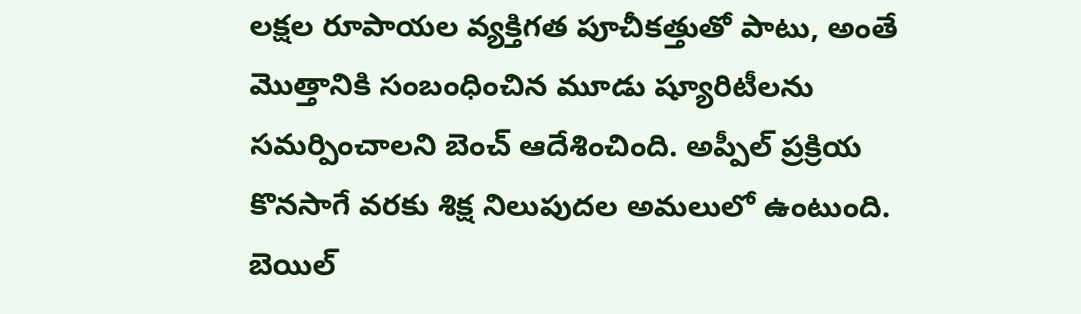లక్షల రూపాయల వ్యక్తిగత పూచీకత్తుతో పాటు, అంతే మొత్తానికి సంబంధించిన మూడు ష్యూరిటీలను సమర్పించాలని బెంచ్ ఆదేశించింది. అప్పీల్ ప్రక్రియ కొనసాగే వరకు శిక్ష నిలుపుదల అమలులో ఉంటుంది. బెయిల్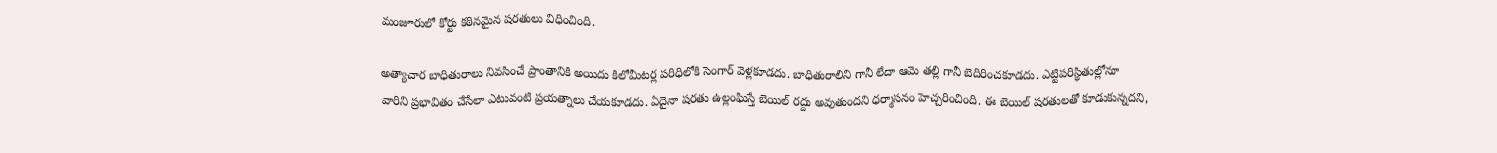మంజూరులో కోర్టు కఠినమైన షరతులు విధించింది.

అత్యాచార బాధితురాలు నివసించే ప్రాంతానికి అయిదు కిలోమీటర్ల పరిధిలోకి సెంగార్ వెళ్లకూడదు. బాధితురాలిని గానీ లేదా ఆమె తల్లి గానీ బెదిరించకూడదు. ఎట్టిపరిస్థితుల్లోనూ వారిని ప్రభావితం చేసేలా ఎటువంటి ప్రయత్నాలు చేయకూడదు. ఏదైనా షరతు ఉల్లంఘిస్తే బెయిల్ రద్దు అవుతుందని ధర్మాసనం హెచ్చరించింది. ఈ బెయిల్ షరతులతో కూడుకున్నదని,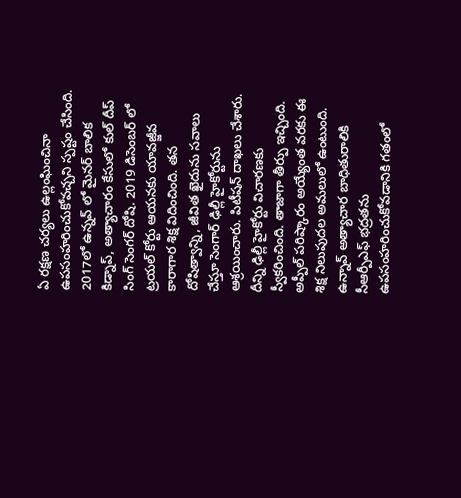ఏ రక్షణ చర్యలు ఉల్లంఘించినా ఉపసంహరించుకోవచ్చని స్పష్టం చేసింది.
2017లో ఉన్నవ్ లో మైనర్ బాలిక కిడ్నాప్, అత్యాచారం కేసులో కుల్ దీప్ సింగ్ సెంగర్ దోషి. 2019 డిసెంబర్ లో ట్రయల్ కోర్టు ఆయనకు యావజ్జీవ కారాగార శిక్ష విదించింది. తన దోషిత్వాన్ని, జీవిత ఖైదును సవాలు చేస్తూ సెంగార్ ఢిల్లీ హైకోర్టును ఆశ్రయించారు. పిటీషన్ దాఖలు చేశారు. దీన్ని ఢిల్లీ హైకోర్టు విచారణకు స్వీకరించింది. తాజాగా తీర్పు ఇచ్చింది. అప్పీల్ పరిష్కారం అయ్యేంత వరకు ఈ శిక్ష నిలుపుదల అమలులో ఉంటుంది.
ఉన్నావ్ అత్యాచార బాధితురాలికి సీఆర్పీఎఫ్ భద్రతను ఉపసంహరించుకోవడానికి గతంలో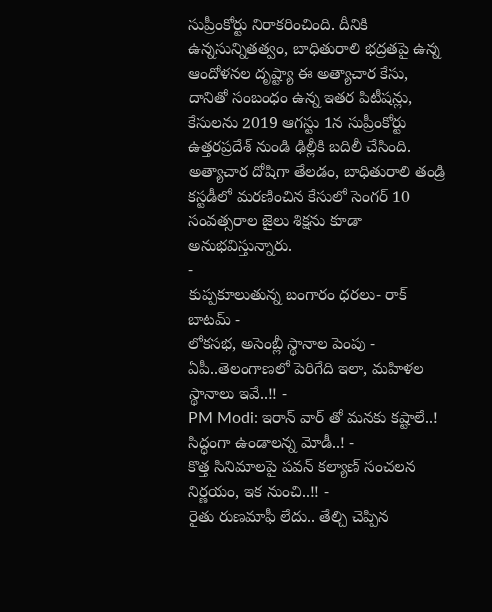సుప్రీంకోర్టు నిరాకరించింది. దీనికి ఉన్నసున్నితత్వం, బాధితురాలి భద్రతపై ఉన్న ఆందోళనల దృష్ట్యా ఈ అత్యాచార కేసు, దానితో సంబంధం ఉన్న ఇతర పిటీషన్లు, కేసులను 2019 ఆగస్టు 1న సుప్రీంకోర్టు ఉత్తరప్రదేశ్ నుండి ఢిల్లీకి బదిలీ చేసింది. అత్యాచార దోషిగా తేలడం, బాధితురాలి తండ్రి కస్టడీలో మరణించిన కేసులో సెంగర్ 10 సంవత్సరాల జైలు శిక్షను కూడా అనుభవిస్తున్నారు.
-
కుప్పకూలుతున్న బంగారం ధరలు- రాక్ బాటమ్ -
లోకసభ, అసెంబ్లీ స్థానాల పెంపు - ఏపీ..తెలంగాణలో పెరిగేది ఇలా, మహిళల స్థానాలు ఇవే..!! -
PM Modi: ఇరాన్ వార్ తో మనకు కష్టాలే..! సిద్ధంగా ఉండాలన్న మోడీ..! -
కొత్త సినిమాలపై పవన్ కల్యాణ్ సంచలన నిర్ణయం, ఇక నుంచి..!! -
రైతు రుణమాఫీ లేదు.. తేల్చి చెప్పిన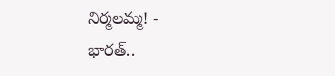నిర్మలమ్మ! -
భారత్..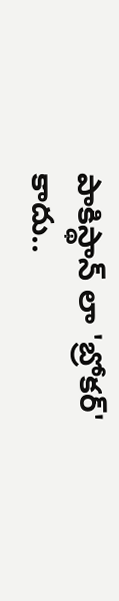పాకిస్థాన్ లా 'బ్రోకర్' కాదు..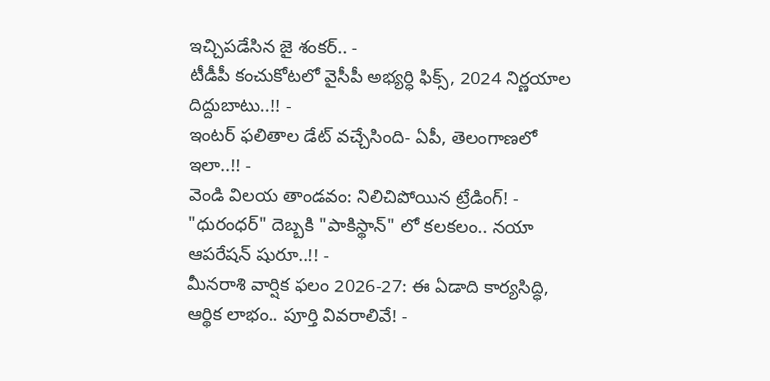ఇచ్చిపడేసిన జై శంకర్.. -
టీడీపీ కంచుకోటలో వైసీపీ అభ్యర్ధి ఫిక్స్, 2024 నిర్ణయాల దిద్దుబాటు..!! -
ఇంటర్ ఫలితాల డేట్ వచ్చేసింది- ఏపీ, తెలంగాణలో ఇలా..!! -
వెండి విలయ తాండవం: నిలిచిపోయిన ట్రేడింగ్! -
"ధురంధర్" దెబ్బకి "పాకిస్థాన్" లో కలకలం.. నయా ఆపరేషన్ షురూ..!! -
మీనరాశి వార్షిక ఫలం 2026-27: ఈ ఏడాది కార్యసిద్ధి, ఆర్థిక లాభం.. పూర్తి వివరాలివే! -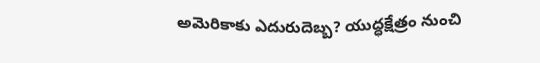అమెరికాకు ఎదురుదెబ్బ? యుద్ధక్షేత్రం నుంచి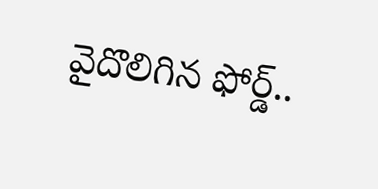వైదొలిగిన ఫోర్డ్..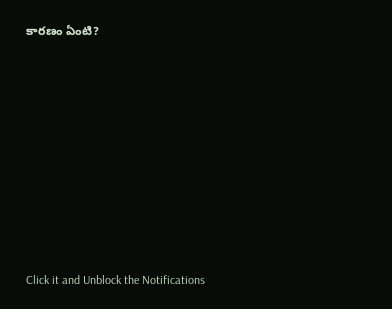కారణం ఏంటి?












Click it and Unblock the Notifications